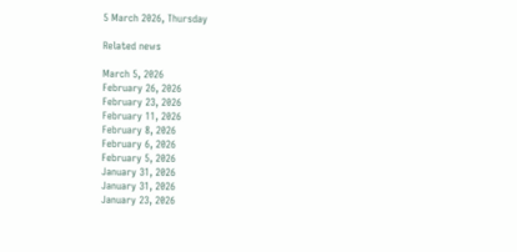5 March 2026, Thursday

Related news

March 5, 2026
February 26, 2026
February 23, 2026
February 11, 2026
February 8, 2026
February 6, 2026
February 5, 2026
January 31, 2026
January 31, 2026
January 23, 2026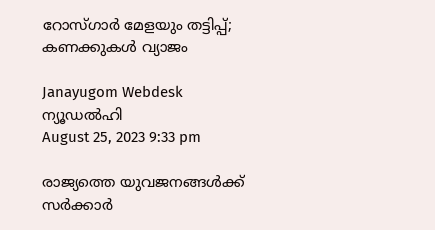റോസ്ഗാര്‍ മേളയും തട്ടിപ്പ്; കണക്കുകള്‍ വ്യാജം

Janayugom Webdesk
ന്യൂഡല്‍ഹി
August 25, 2023 9:33 pm

രാജ്യത്തെ യുവജനങ്ങള്‍ക്ക് സര്‍ക്കാര്‍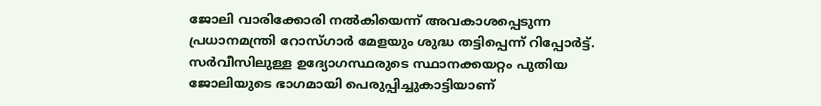ജോലി വാരിക്കോരി നല്‍കിയെന്ന് അവകാശപ്പെടുന്ന പ്രധാനമന്ത്രി റോസ്ഗാര്‍ മേളയും ശുദ്ധ തട്ടിപ്പെന്ന് റിപ്പോര്‍ട്ട്. സര്‍വീസിലുള്ള ഉദ്യോഗസ്ഥരുടെ സ്ഥാനക്കയറ്റം പുതിയ ജോലിയുടെ ഭാഗമായി പെരുപ്പിച്ചുകാട്ടിയാണ്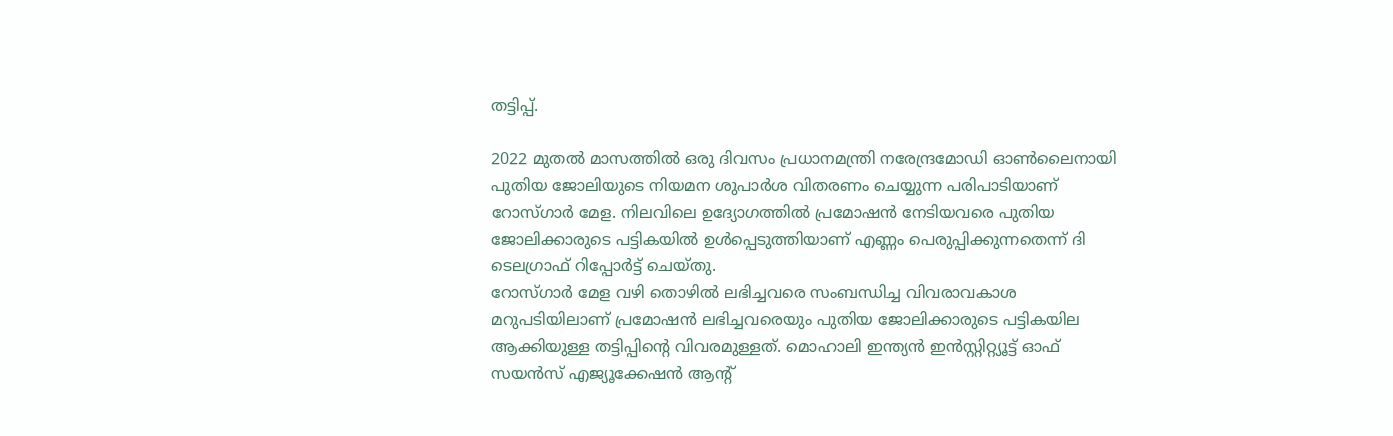തട്ടിപ്പ്.

2022 മുതല്‍ മാസത്തില്‍ ഒരു ദിവസം പ്രധാനമന്ത്രി നരേന്ദ്രമോഡി ഓണ്‍ലൈനായി പുതിയ ജോലിയുടെ നിയമന ശുപാര്‍ശ വിതരണം ചെയ്യുന്ന പരിപാടിയാണ് റോസ്ഗാര്‍ മേള. നിലവിലെ ഉദ്യോഗത്തില്‍ പ്രമോഷന്‍ നേടിയവരെ പുതിയ ജോലിക്കാരുടെ പട്ടികയില്‍ ഉള്‍പ്പെടുത്തിയാണ് എണ്ണം പെരുപ്പിക്കുന്നതെന്ന് ദി ടെലഗ്രാഫ് റിപ്പോര്‍ട്ട് ചെയ്തു.
റോസ്ഗാര്‍ മേള വഴി തൊഴില്‍ ലഭിച്ചവരെ സംബന്ധിച്ച വിവരാവകാശ മറുപടിയിലാണ് പ്രമോഷന്‍ ലഭിച്ചവരെയും പുതിയ ജോലിക്കാരുടെ പട്ടികയില ആക്കിയുള്ള തട്ടിപ്പിന്റെ വിവരമുള്ളത്. മൊഹാലി ഇന്ത്യന്‍ ഇന്‍സ്റ്റിറ്റ്യൂട്ട് ഓഫ് സയന്‍സ് എജ്യൂക്കേഷന്‍ ആന്റ്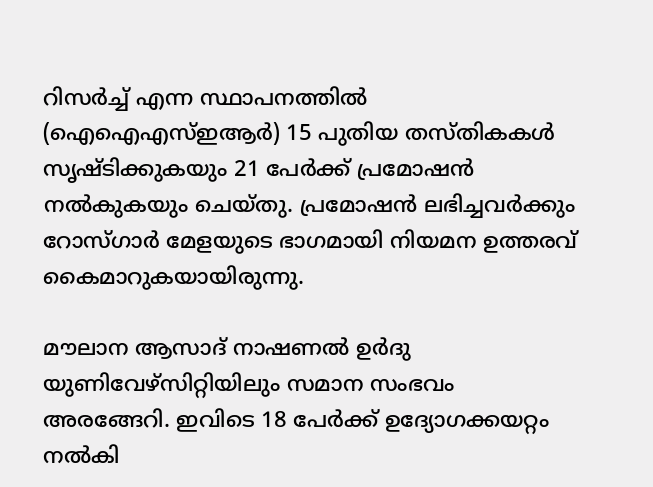റിസര്‍ച്ച് എന്ന സ്ഥാപനത്തില്‍ (ഐഐഎസ്ഇആര്‍) 15 പുതിയ തസ്തികകള്‍ സൃഷ്ടിക്കുകയും 21 പേര്‍ക്ക് പ്രമോഷന്‍ നല്‍കുകയും ചെയ്തു. പ്രമോഷന്‍ ലഭിച്ചവര്‍ക്കും റോസ്ഗാര്‍ മേളയുടെ ഭാഗമായി നിയമന ഉത്തരവ് കൈമാറുകയായിരുന്നു.

മൗലാന ആസാദ് നാഷണല്‍ ഉര്‍ദു യുണിവേഴ്സിറ്റിയിലും സമാന സംഭവം അരങ്ങേറി. ഇവിടെ 18 പേര്‍ക്ക് ഉദ്യോഗക്കയറ്റം നല്‍കി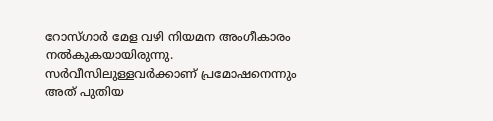റോസ്ഗാര്‍ മേള വഴി നിയമന അംഗീകാരം നല്‍കുകയായിരുന്നു. സര്‍വീസിലുള്ളവര്‍ക്കാണ് പ്രമോഷനെന്നും അത് പുതിയ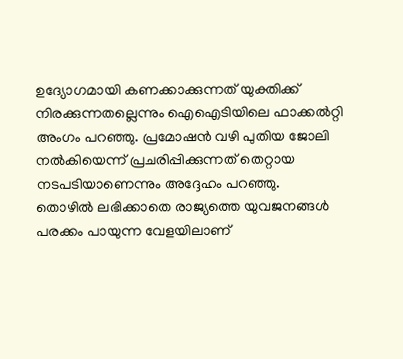ഉദ്യോഗമായി കണക്കാക്കുന്നത് യുക്തിക്ക് നിരക്കുന്നതല്ലെന്നും ഐഐടിയിലെ ഫാക്കല്‍റ്റി അംഗം പറഞ്ഞു. പ്രമോഷന്‍ വഴി പുതിയ ജോലി നല്‍കിയെന്ന് പ്രചരിപ്പിക്കുന്നത് തെറ്റായ നടപടിയാണെന്നും അദ്ദേഹം പറഞ്ഞു.
തൊഴില്‍ ലഭിക്കാതെ രാജ്യത്തെ യുവജനങ്ങള്‍ പരക്കം പായുന്ന വേളയിലാണ്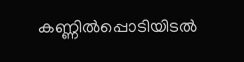കണ്ണില്‍പ്പൊടിയിടല്‍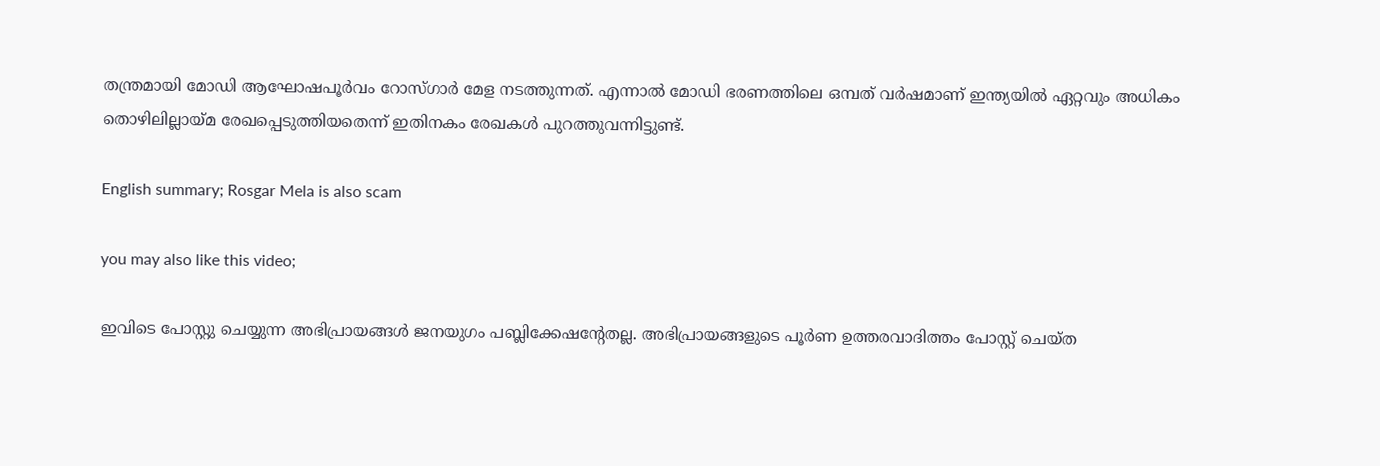തന്ത്രമായി മോഡി ആഘോഷപൂര്‍വം റോസ്ഗാര്‍ മേള നടത്തുന്നത്. എന്നാല്‍ മോഡി ഭരണത്തിലെ ഒമ്പത് വര്‍ഷമാണ് ഇന്ത്യയില്‍ ഏറ്റവും അധികം തൊഴിലില്ലായ്മ രേഖപ്പെടുത്തിയതെന്ന് ഇതിനകം രേഖകള്‍ പുറത്തുവന്നിട്ടുണ്ട്.

English summary; Rosgar Mela is also scam

you may also like this video;

ഇവിടെ പോസ്റ്റു ചെയ്യുന്ന അഭിപ്രായങ്ങള്‍ ജനയുഗം പബ്ലിക്കേഷന്റേതല്ല. അഭിപ്രായങ്ങളുടെ പൂര്‍ണ ഉത്തരവാദിത്തം പോസ്റ്റ് ചെയ്ത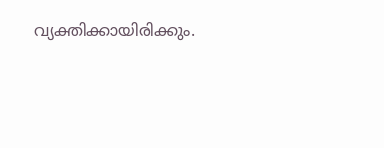വ്യക്തിക്കായിരിക്കും.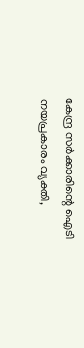കേന്ദ്ര സര്‍ക്കാരിന്റെ ഐടി നയപ്രകാരം വ്യക്തി,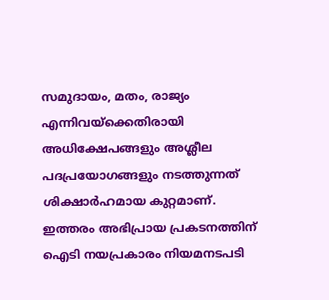സമുദായം, മതം, രാജ്യം എന്നിവയ്‌ക്കെതിരായി അധിക്ഷേപങ്ങളും അശ്ലീല പദപ്രയോഗങ്ങളും നടത്തുന്നത് ശിക്ഷാര്‍ഹമായ കുറ്റമാണ്. ഇത്തരം അഭിപ്രായ പ്രകടനത്തിന് ഐടി നയപ്രകാരം നിയമനടപടി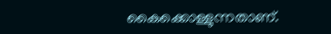കൈക്കൊള്ളുന്നതാണ്.